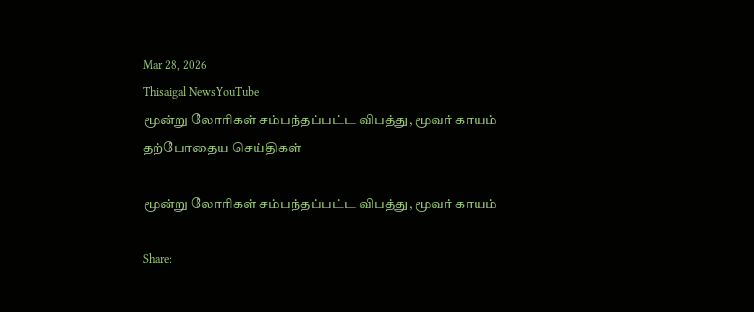Mar 28, 2026
Thisaigal NewsYouTube
மூன்று லோரிகள் சம்பந்தப்பட்ட விபத்து, மூவர் காயம்
தற்போதைய செய்திகள்

மூன்று லோரிகள் சம்பந்தப்பட்ட விபத்து, மூவர் காயம்

Share: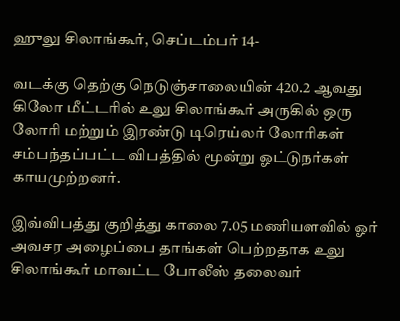ஹுலு சிலாங்கூர், செப்டம்பர் 14-

வடக்கு தெற்கு நெடுஞ்சாலையின் 420.2 ஆவது கிலோ மீட்டரில் உலு சிலாங்கூர் அருகில் ஒரு லோரி மற்றும் இரண்டு டிரெய்லர் லோரிகள் சம்பந்தப்பட்ட விபத்தில் மூன்று ஓட்டுநர்கள் காயமுற்றனர்.

இவ்விபத்து குறித்து காலை 7.05 மணியளவில் ஓர் அவசர அழைப்பை தாங்கள் பெற்றதாக உலு சிலாங்கூர் மாவட்ட போலீஸ் தலைவர்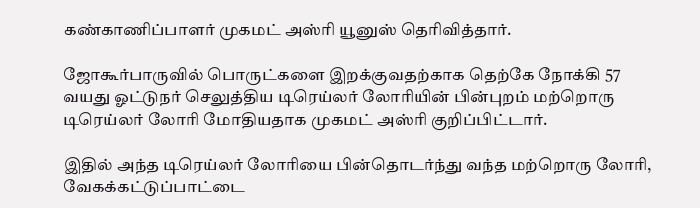கண்காணிப்பாளர் முகமட் அஸ்ரி யூனுஸ் தெரிவித்தார்.

ஜோகூர்பாருவில் பொருட்களை இறக்குவதற்காக தெற்கே நோக்கி 57 வயது ஓட்டுநர் செலுத்திய டிரெய்லர் லோரியின் பின்புறம் மற்றொரு டிரெய்லர் லோரி மோதியதாக முகமட் அஸ்ரி குறிப்பிட்டார்.

இதில் அந்த டிரெய்லர் லோரியை பின்தொடர்ந்து வந்த மற்றொரு லோரி, வேகக்கட்டுப்பாட்டை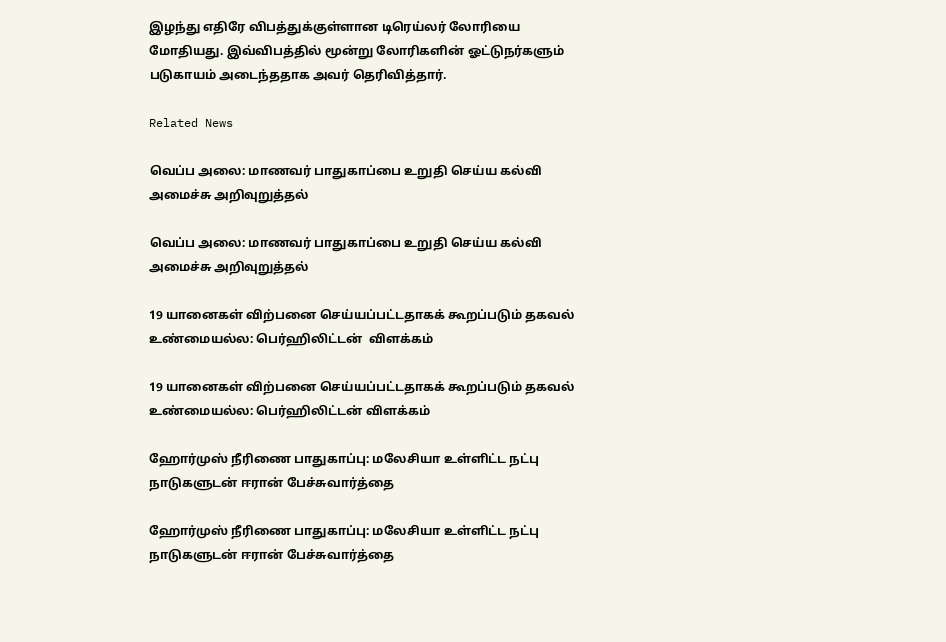இழந்து எதிரே விபத்துக்குள்ளான டிரெய்லர் லோரியை மோதியது. இவ்விபத்தில் மூன்று லோரிகளின் ஓட்டுநர்களும் படுகாயம் அடைந்ததாக அவர் தெரிவித்தார்.

Related News

வெப்ப அலை: மாணவர் பாதுகாப்பை உறுதி செய்ய கல்வி அமைச்சு அறிவுறுத்தல்

வெப்ப அலை: மாணவர் பாதுகாப்பை உறுதி செய்ய கல்வி அமைச்சு அறிவுறுத்தல்

19 யானைகள் விற்பனை செய்யப்பட்டதாகக் கூறப்படும் தகவல் உண்மையல்ல: பெர்ஹிலிட்டன்  விளக்கம்

19 யானைகள் விற்பனை செய்யப்பட்டதாகக் கூறப்படும் தகவல் உண்மையல்ல: பெர்ஹிலிட்டன் விளக்கம்

ஹோர்முஸ் நீரிணை பாதுகாப்பு: மலேசியா உள்ளிட்ட நட்பு நாடுகளுடன் ஈரான் பேச்சுவார்த்தை

ஹோர்முஸ் நீரிணை பாதுகாப்பு: மலேசியா உள்ளிட்ட நட்பு நாடுகளுடன் ஈரான் பேச்சுவார்த்தை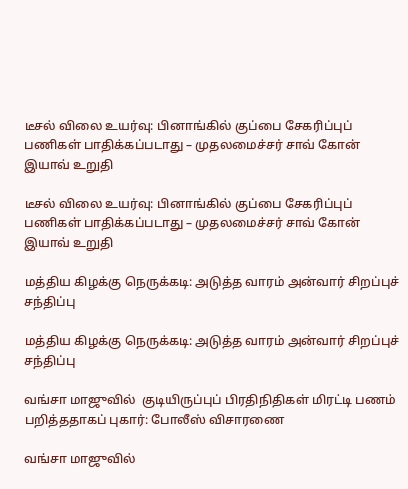டீசல் விலை உயர்வு: பினாங்கில் குப்பை சேகரிப்புப் பணிகள் பாதிக்கப்படாது – முதலமைச்சர் சாவ் கோன் இயாவ் உறுதி

டீசல் விலை உயர்வு: பினாங்கில் குப்பை சேகரிப்புப் பணிகள் பாதிக்கப்படாது – முதலமைச்சர் சாவ் கோன் இயாவ் உறுதி

மத்திய கிழக்கு நெருக்கடி: அடுத்த வாரம் அன்வார் சிறப்புச் சந்திப்பு

மத்திய கிழக்கு நெருக்கடி: அடுத்த வாரம் அன்வார் சிறப்புச் சந்திப்பு

வங்சா மாஜுவில்  குடியிருப்புப் பிரதிநிதிகள் மிரட்டி பணம் பறித்ததாகப் புகார்: போலீஸ் விசாரணை

வங்சா மாஜுவில்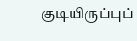குடியிருப்புப்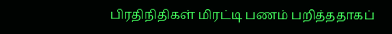பிரதிநிதிகள் மிரட்டி பணம் பறித்ததாகப்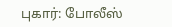புகார்: போலீஸ்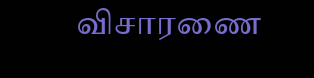விசாரணை